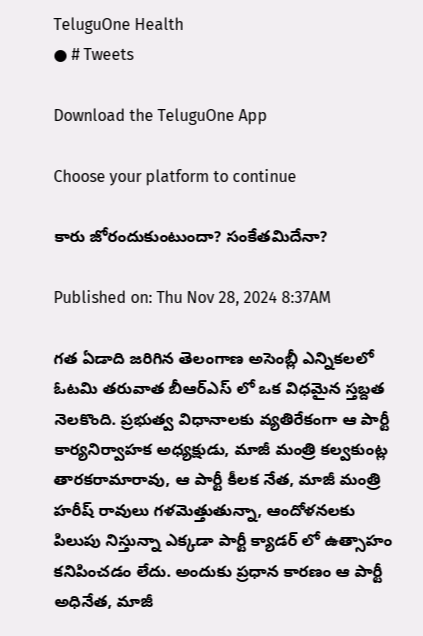TeluguOne Health
● # Tweets

Download the TeluguOne App

Choose your platform to continue

కారు జోరందుకుంటుందా? సంకేతమిదేనా?

Published on: Thu Nov 28, 2024 8:37AM

గత ఏడాది జరిగిన తెలంగాణ అసెంబ్లీ ఎన్నికలలో ఓటమి తరువాత బీఆర్ఎస్ లో ఒక విధమైన స్తబ్దత నెలకొంది. ప్రభుత్వ విధానాలకు వ్యతిరేకంగా ఆ పార్టీ కార్యనిర్వాహక అధ్యక్షుడు, మాజీ మంత్రి కల్వకుంట్ల తారకరామారావు, ఆ పార్టీ కీలక నేత, మాజీ మంత్రి హరీష్ రావులు గళమెత్తుతున్నా, ఆందోళనలకు పిలుపు నిస్తున్నా ఎక్కడా పార్టీ క్యాడర్ లో ఉత్సాహం కనిపించడం లేదు. అందుకు ప్రధాన కారణం ఆ పార్టీ అధినేత, మాజీ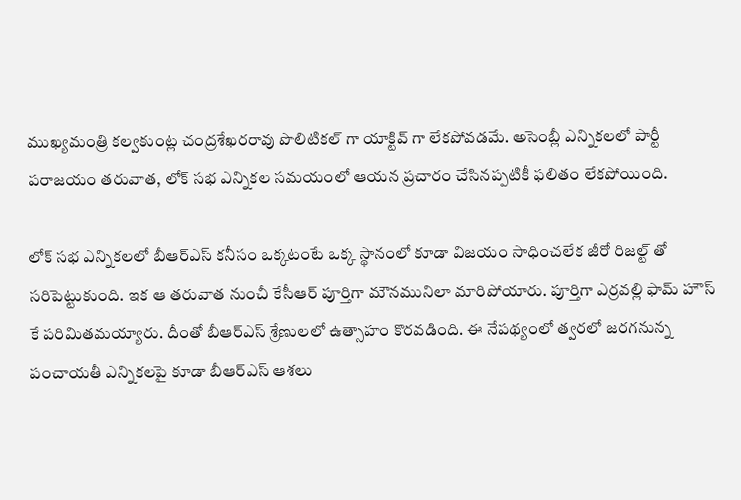ముఖ్యమంత్రి కల్వకుంట్ల చంద్రశేఖరరావు పొలిటికల్ గా యాక్టివ్ గా లేకపోవడమే. అసెంబ్లీ ఎన్నికలలో పార్టీ పరాజయం తరువాత, లోక్ సభ ఎన్నికల సమయంలో ఆయన ప్రచారం చేసినప్పటికీ ఫలితం లేకపోయింది.

లోక్ సభ ఎన్నికలలో బీఆర్ఎస్ కనీసం ఒక్కటంటే ఒక్క స్థానంలో కూడా విజయం సాధించలేక జీరో రిజల్ట్ తో సరిపెట్టుకుంది. ఇక ఆ తరువాత నుంచీ కేసీఆర్ పూర్తిగా మౌనమునిలా మారిపోయారు. పూర్తిగా ఎర్రవల్లి ఫామ్ హౌస్ కే పరిమితమయ్యారు. దీంతో బీఆర్ఎస్ శ్రేణులలో ఉత్సాహం కొరవడింది. ఈ నేపథ్యంలో త్వరలో జరగనున్న పంచాయతీ ఎన్నికలపై కూడా బీఆర్ఎస్ ఆశలు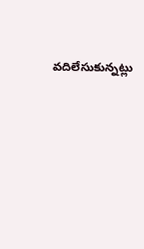వదిలేసుకున్నట్లు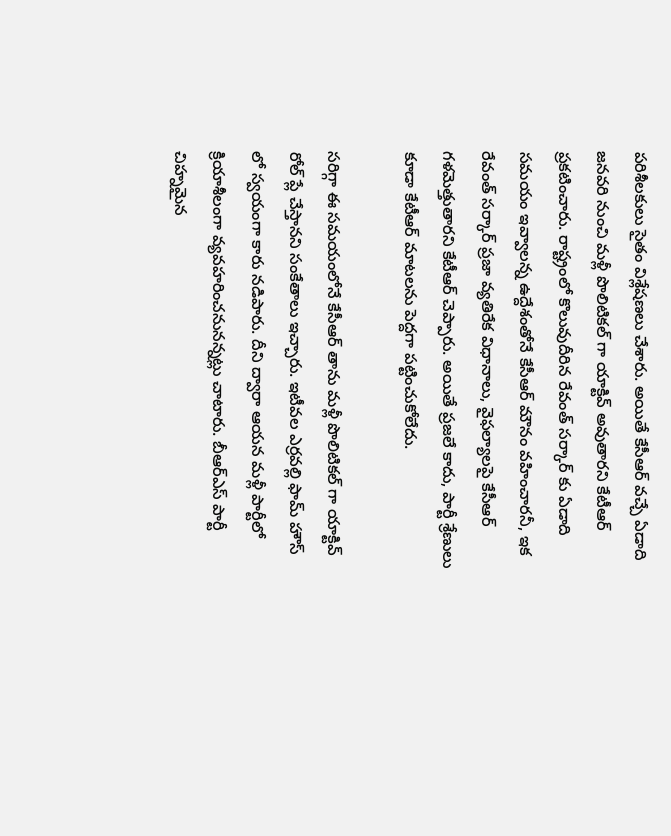పరిశీలకులు సైతం విశ్లేషణలు చేశారు. అయితే కేసీఆర్ వచ్చే ఏడాది జనవరి నుంచి మళ్లీ పొలిటికల్ గా యాక్టివ్ అవుతారని కేటీఆర్ ప్రకటించారు. రాష్ట్రంలో కొలువుదీరిన రేవంత్ సర్కార్ కు ఏడాది సమయం ఇవ్వాలన్న ఉద్దేశంతోనే కేసీఆర్ మౌనం వహించారనీ, ఇక రేవంత్ సర్కార్ ప్రజా వ్యతిరేక విధానాలు, వైఫల్యాలపై కేసీఆర్ గళమెత్తుతారని కేటీఆర్ చెప్పారు. అయితే ప్రజలే కాదు, పార్టీ శ్రేణులు కూడా కేటీఆర్ మాటలను పెద్దగా పట్టించుకోలేదు.

సరిగ్గా ఈ సమయంలోనే కేసీఆర్ తాను మళ్లీ పొలిటికల్ గా యాక్టివ్ రోల్ ప్లే చేస్తానని సంకేతాలు ఇచ్చారు. ఇటీవల ఎర్రవల్లి ఫామ్ హౌస్ లో స్వయంగా కారు నడిపారు. దీని ద్వారా ఆయన మళ్లీ పార్టీలో క్రియాశీలంగా వ్యవహరించనునన్నట్లు చాటారు. బీఆర్ఎస్ పార్టీ చిహ్నమైన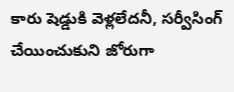కారు షెడ్డుకి వెళ్లలేదనీ, సర్వీసింగ్ చేయించుకుని జోరుగా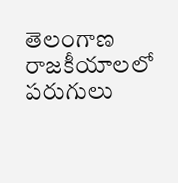తెలంగాణ రాజకీయాలలో పరుగులు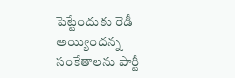పెట్టేందుకు రెడీ అయ్యిందన్న సంకేతాలను పార్టీ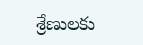శ్రేణులకు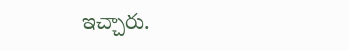ఇచ్చారు.